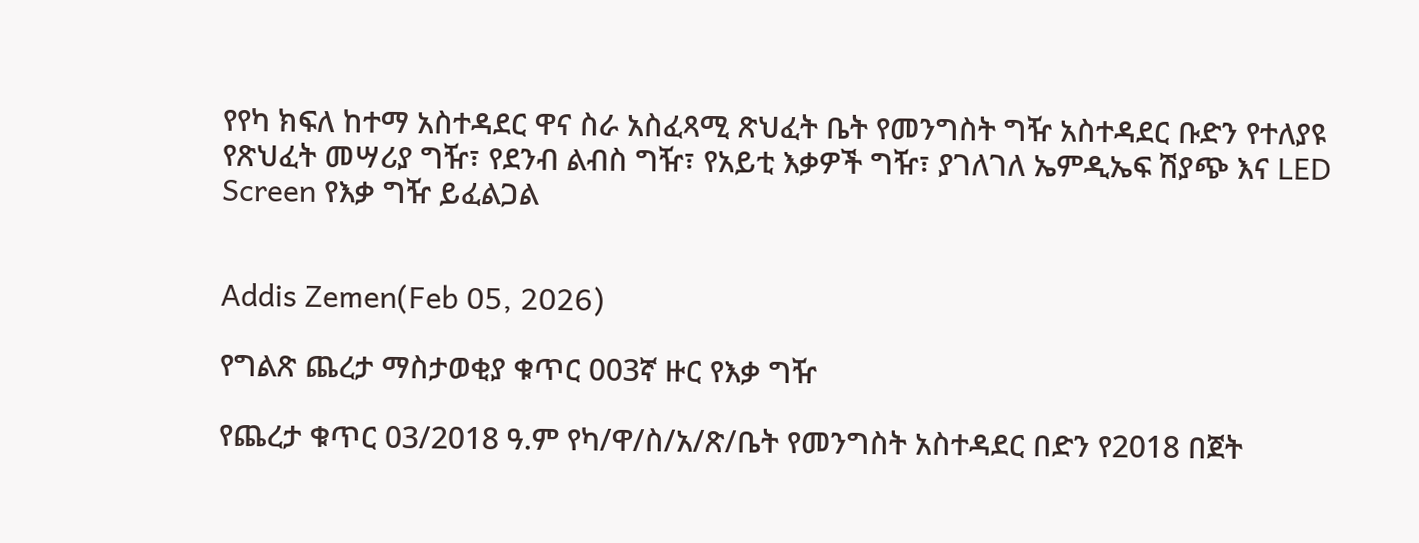የየካ ክፍለ ከተማ አስተዳደር ዋና ስራ አስፈጻሚ ጽህፈት ቤት የመንግስት ግዥ አስተዳደር ቡድን የተለያዩ የጽህፈት መሣሪያ ግዥ፣ የደንብ ልብስ ግዥ፣ የአይቲ እቃዎች ግዥ፣ ያገለገለ ኤምዲኤፍ ሽያጭ እና LED Screen የእቃ ግዥ ይፈልጋል


Addis Zemen(Feb 05, 2026)

የግልጽ ጨረታ ማስታወቂያ ቁጥር 003ኛ ዙር የእቃ ግዥ

የጨረታ ቁጥር 03/2018 ዓ.ም የካ/ዋ/ስ/አ/ጽ/ቤት የመንግስት አስተዳደር በድን የ2018 በጀት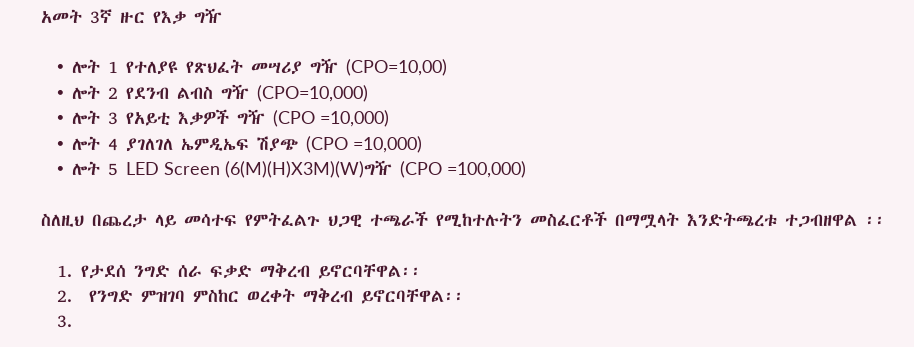አመት 3ኛ ዙር የእቃ ግዥ

  • ሎት 1 የተለያዩ የጽህፈት መሣሪያ ግዥ (CPO=10,00)
  • ሎት 2 የደንብ ልብስ ግዥ (CPO=10,000)
  • ሎት 3 የአይቲ እቃዎች ግዥ (CPO =10,000)
  • ሎት 4 ያገለገለ ኤምዲኤፍ ሽያጭ (CPO =10,000)
  • ሎት 5 LED Screen (6(M)(H)X3M)(W)ግዥ (CPO =100,000)

ስለዚህ በጨረታ ላይ መሳተፍ የምትፈልጉ ህጋዊ ተጫራች የሚከተሉትን መስፈርቶች በማሟላት እንድትጫረቱ ተጋብዘዋል ፡፡

  1. የታደሰ ንግድ ሰራ ፍቃድ ማቅረብ ይኖርባቸዋል፡፡
  2.  የንግድ ምዝገባ ምስከር ወረቀት ማቅረብ ይኖርባቸዋል፡፡
  3.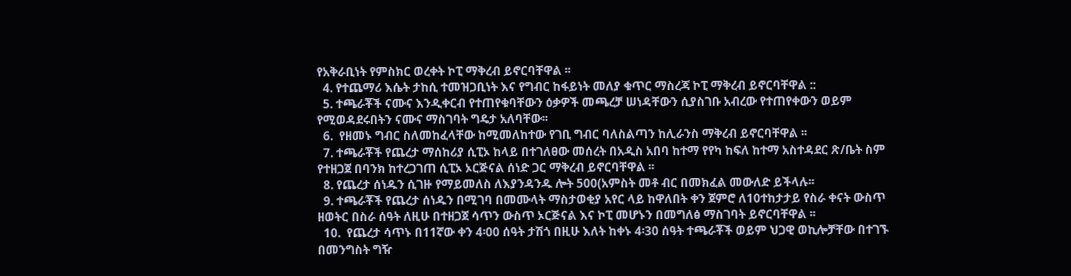የአቅራቢነት የምስክር ወረቀት ኮፒ ማቅረብ ይኖርባቸዋል ፡፡
  4. የተጨማሪ እሴት ታከሲ ተመዝጋቢነት እና የግብር ከፋይነት መለያ ቁጥር ማስረጃ ኮፒ ማቅረብ ይኖርባቸዋል ::
  5. ተጫራቾች ናሙና እንዲቀርብ የተጠየቁባቸውን ዕቃዎች መጫረቻ ሠነዳቸውን ሲያስገቡ አብረው የተጠየቀውን ወይም የሚወዳደሩበትን ናሙና ማስገባት ግዴታ አለባቸው፡፡
  6.  የዘመኑ ግብር ስለመከፈላቸው ከሚመለከተው የገቢ ግብር ባለስልጣን ከሊራንስ ማቅረብ ይኖርባቸዋል ፡፡
  7. ተጫራቾች የጨረታ ማሰከሪያ ሲፒኦ ከላይ በተገለፀው መሰረት በአዲስ አበባ ከተማ የየካ ከፍለ ከተማ አስተዳደር ጽ/ቤት ስም የተዘጋጀ በባንክ ከተረጋገጠ ሲፒኦ ኦርጅናል ሰነድ ጋር ማቅረብ ይኖርባቸዋል ፡፡
  8. የጨረታ ሰነዱን ሲገዙ የማይመለስ ለእያንዳንዱ ሎት 500(አምስት መቶ ብር በመክፈል መውለድ ይችላሉ፡፡
  9. ተጫራቾች የጨረታ ሰነዱን በሚገባ በመሙላት ማስታወቂያ አየር ላይ ከዋለበት ቀን ጀምሮ ለ10ተከታታይ የስራ ቀናት ውስጥ ዘወትር በስራ ሰዓት ለዚሁ በተዘጋጀ ሳጥን ውስጥ ኦርጅናል እና ኮፒ መሆኑን በመግለፅ ማስገባት ይኖርባቸዋል ፡፡
  10.  የጨረታ ሳጥኑ በ11ኛው ቀን 4፡00 ሰዓት ታሽጎ በዚሁ እለት ከቀኑ 4፡30 ሰዓት ተጫራቾች ወይም ህጋዊ ወኪሎቻቸው በተገኙ በመንግስት ግዥ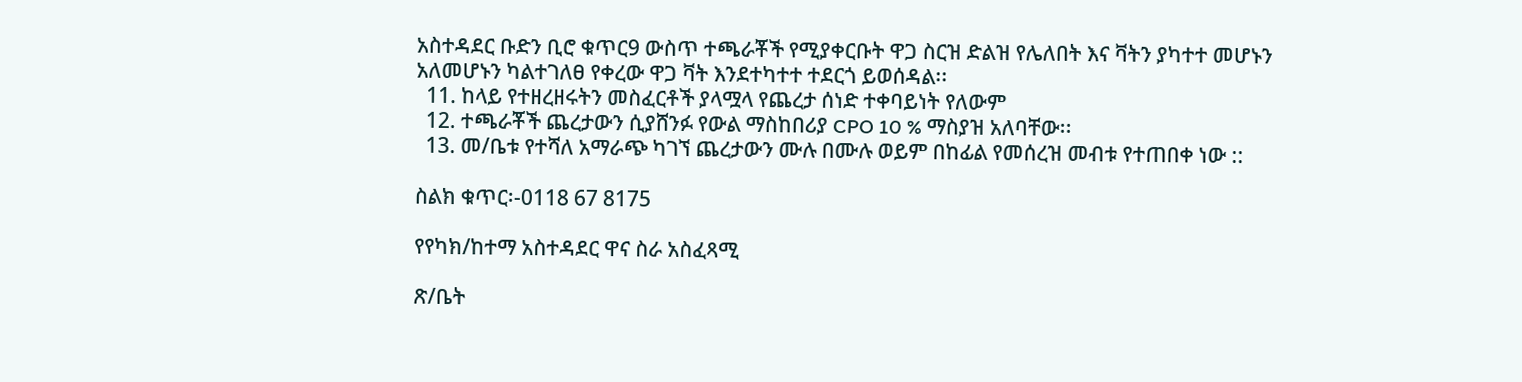አስተዳደር ቡድን ቢሮ ቁጥር9 ውስጥ ተጫራቾች የሚያቀርቡት ዋጋ ስርዝ ድልዝ የሌለበት እና ቫትን ያካተተ መሆኑን አለመሆኑን ካልተገለፀ የቀረው ዋጋ ቫት እንደተካተተ ተደርጎ ይወሰዳል፡፡
  11. ከላይ የተዘረዘሩትን መስፈርቶች ያላሟላ የጨረታ ሰነድ ተቀባይነት የለውም
  12. ተጫራቾች ጨረታውን ሲያሸንፉ የውል ማስከበሪያ CPO 10 % ማስያዝ አለባቸው፡፡
  13. መ/ቤቱ የተሻለ አማራጭ ካገኘ ጨረታውን ሙሉ በሙሉ ወይም በከፊል የመሰረዝ መብቱ የተጠበቀ ነው ::

ስልክ ቁጥር፡-0118 67 8175

የየካክ/ከተማ አስተዳደር ዋና ስራ አስፈጻሚ

ጽ/ቤት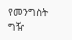የመንግስት ግዥ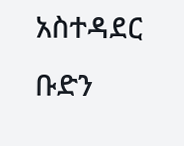አስተዳደር ቡድን